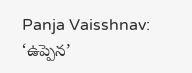Panja Vaisshnav: ‘ఉప్పెన’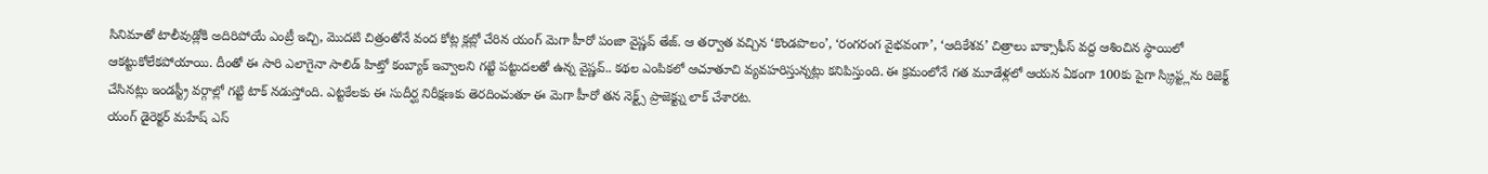సినిమాతో టాలీవుడ్లోకి అదిరిపోయే ఎంట్రీ ఇచ్చి, మొదటి చిత్రంతోనే వంద కోట్ల క్లబ్లో చేరిన యంగ్ మెగా హీరో పంజా వైష్ణవ్ తేజ్. ఆ తర్వాత వచ్చిన ‘కొండపొలం’, ‘రంగరంగ వైభవంగా’, ‘ఆదికేశవ’ చిత్రాలు బాక్సాఫీస్ వద్ద ఆశించిన స్థాయిలో ఆకట్టుకోలేకపోయాయి. దీంతో ఈ సారి ఎలాగైనా సాలిడ్ హిట్తో కంబ్యాక్ ఇవ్వాలని గట్టి పట్టుదలతో ఉన్న వైష్ణవ్.. కథల ఎంపికలో ఆచూతూచి వ్యవహరిస్తున్నట్లు కనిపిస్తుంది. ఈ క్రమంలోనే గత మూడేళ్లలో ఆయన ఏకంగా 100కు పైగా స్క్రిప్ట్లను రిజెక్ట్ చేసినట్లు ఇండస్ట్రీ వర్గాల్లో గట్టి టాక్ నడుస్తోంది. ఎట్టకేలకు ఈ సుదీర్ఘ నిరీక్షణకు తెరదించుతూ ఈ మెగా హీరో తన నెక్ట్స్ ప్రాజెక్ట్ను లాక్ చేశారట.
యంగ్ డైరెక్టర్ మహేష్ ఎస్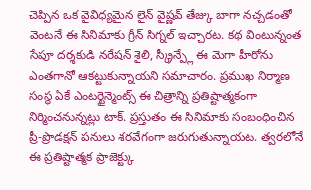చెప్పిన ఒక వైవిధ్యమైన లైన్ వైష్ణవ్ తేజ్కు బాగా నచ్చడంతో వెంటనే ఈ సినిమాకు గ్రీన్ సిగ్నల్ ఇచ్చారట. కథ వింటున్నంత సేపూ దర్శకుడి నరేషన్ శైలి, స్క్రీన్ప్లే ఈ మెగా హీరోను ఎంతగానో ఆకట్టుకున్నాయని సమాచారం. ప్రముఖ నిర్మాణ సంస్థ ఏకే ఎంటర్టైన్మెంట్స్ ఈ చిత్రాన్ని ప్రతిష్టాత్మకంగా నిర్మించనున్నట్లు టాక్. ప్రస్తుతం ఈ సినిమాకు సంబంధించిన ప్రీ-ప్రొడక్షన్ పనులు శరవేగంగా జరుగుతున్నాయట. త్వరలోనే ఈ ప్రతిష్టాత్మక ప్రాజెక్ట్కు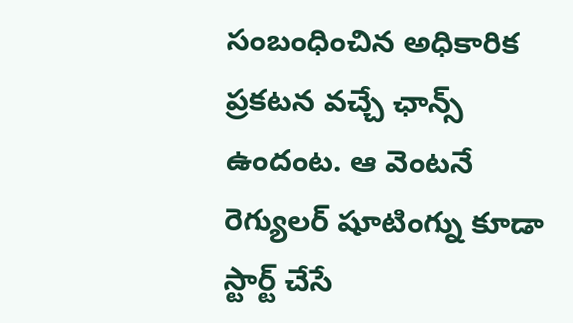సంబంధించిన అధికారిక ప్రకటన వచ్చే ఛాన్స్ ఉందంట. ఆ వెంటనే రెగ్యులర్ షూటింగ్ను కూడా స్టార్ట్ చేసే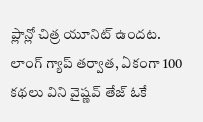ప్లాన్లో చిత్ర యూనిట్ ఉందట. లాంగ్ గ్యాప్ తర్వాత, ఏకంగా 100 కథలు విని వైష్ణవ్ తేజ్ ఓకే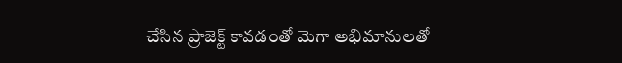చేసిన ప్రాజెక్ట్ కావడంతో మెగా అభిమానులతో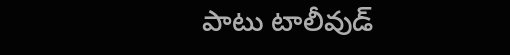పాటు టాలీవుడ్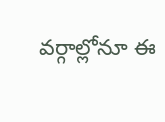వర్గాల్లోనూ ఈ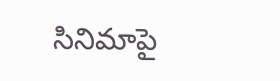సినిమాపై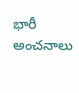భారీ అంచనాలు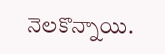నెలకొన్నాయి.